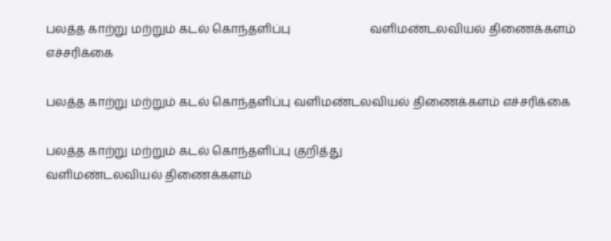பலத்த காற்று மற்றும் கடல் கொந்தளிப்பு                           வளிமண்டலவியல் திணைக்களம் எச்சரிக்கை

பலத்த காற்று மற்றும் கடல் கொந்தளிப்பு வளிமண்டலவியல் திணைக்களம் எச்சரிக்கை

பலத்த காற்று மற்றும் கடல் கொந்தளிப்பு குறித்து
வளிமண்டலவியல் திணைக்களம்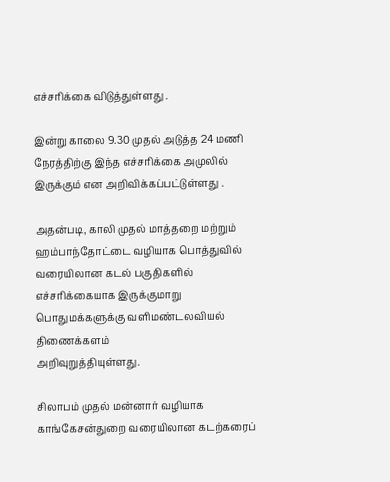எச்சரிக்கை விடுத்துள்ளது .

இன்று காலை 9.30 முதல் அடுத்த 24 மணி நேரத்திற்கு இந்த எச்சரிக்கை அமுலில் இருக்கும் என அறிவிக்கப்பட்டுள்ளது .

அதன்படி, காலி முதல் மாத்தறை மற்றும் ஹம்பாந்தோட்டை வழியாக பொத்துவில் வரையிலான கடல் பகுதிகளில் எச்சரிக்கையாக இருக்குமாறு பொதுமக்களுக்கு வளிமண்டலவியல் திணைக்களம்
அறிவுறுத்தியுள்ளது.

சிலாபம் முதல் மன்னார் வழியாக காங்கேசன்துறை வரையிலான கடற்கரைப்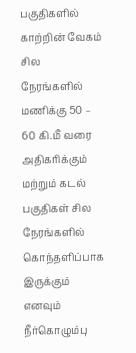பகுதிகளில் காற்றின் வேகம் சில நேரங்களில் மணிக்கு 50 – 60 கி.மீ வரை அதிகரிக்கும் மற்றும் கடல் பகுதிகள் சில நேரங்களில் கொந்தளிப்பாக இருக்கும் எனவும்
நீர்கொழும்பு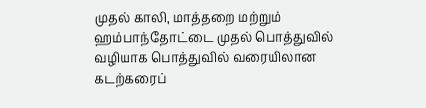முதல் காலி, மாத்தறை மற்றும் ஹம்பாந்தோட்டை முதல் பொத்துவில் வழியாக பொத்துவில் வரையிலான கடற்கரைப்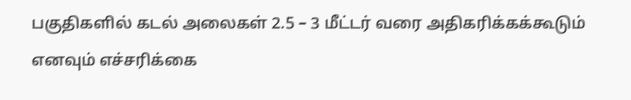பகுதிகளில் கடல் அலைகள் 2.5 – 3 மீட்டர் வரை அதிகரிக்கக்கூடும் எனவும் எச்சரிக்கை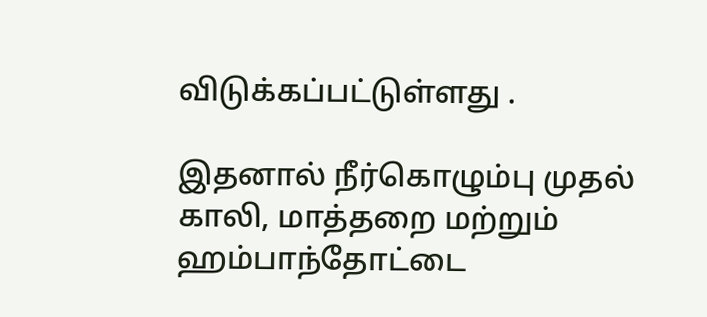விடுக்கப்பட்டுள்ளது .

இதனால் நீர்கொழும்பு முதல் காலி, மாத்தறை மற்றும் ஹம்பாந்தோட்டை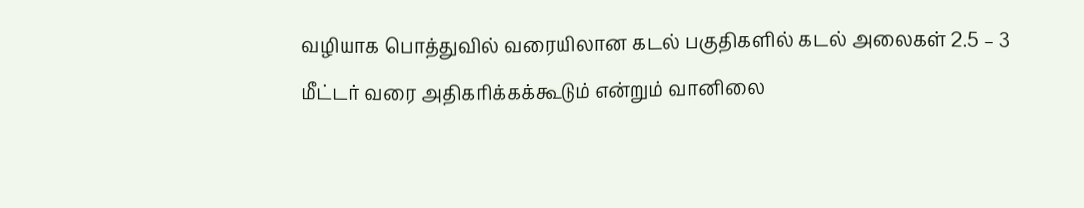வழியாக பொத்துவில் வரையிலான கடல் பகுதிகளில் கடல் அலைகள் 2.5 – 3 மீட்டர் வரை அதிகரிக்கக்கூடும் என்றும் வானிலை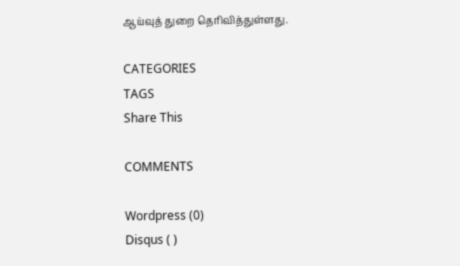ஆய்வுத் துறை தெரிவித்துள்ளது.

CATEGORIES
TAGS
Share This

COMMENTS

Wordpress (0)
Disqus ( )